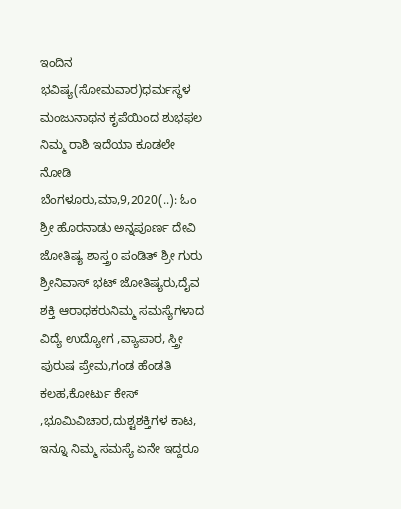ಇಂದಿನ ಭವಿಷ್ಯ(ಸೋಮವಾರ)ಧರ್ಮಸ್ಥಳ ಮಂಜುನಾಥನ ಕೃಪೆಯಿಂದ ಶುಭಫಲ ನಿಮ್ಮ ರಾಶಿ ಇದೆಯಾ ಕೂಡಲೇ ನೋಡಿ ಬೆಂಗಳೂರು,ಮಾ,9,2020(..): ಓಂ ಶ್ರೀ ಹೊರನಾಡು ಅನ್ನಪೂರ್ಣ ದೇವಿ ಜೋತಿಷ್ಯ ಶಾಸ್ತ್ರo ಪಂಡಿತ್ ಶ್ರೀ ಗುರು ಶ್ರೀನಿವಾಸ್ ಭಟ್ ಜೋತಿಷ್ಯರು,ದೈವ ಶಕ್ತಿ ಆರಾಧಕರುನಿಮ್ಮ ಸಮಸ್ಯೆಗಳಾದ ವಿದ್ಯೆ ಉದ್ಯೋಗ ,ವ್ಯಾಪಾರ, ಸ್ತ್ರೀ ಪುರುಷ ಪ್ರೇಮ,ಗಂಡ ಹೆಂಡತಿ ಕಲಹ,ಕೋರ್ಟು ಕೇಸ್ ,ಭೂಮಿವಿಚಾರ,ದುಶ್ಟಶಕ್ತಿಗಳ ಕಾಟ, ಇನ್ನೂ ನಿಮ್ಮ ಸಮಸ್ಯೆ ಏನೇ ಇದ್ದರೂ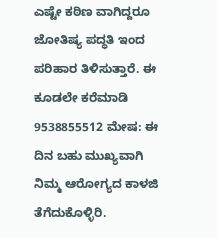ಎಷ್ಟೇ ಕಠಿಣ ವಾಗಿದ್ದರೂ ಜೋತಿಷ್ಯ ಪದ್ಧತಿ ಇಂದ ಪರಿಹಾರ ತಿಳಿಸುತ್ತಾರೆ. ಈ ಕೂಡಲೇ ಕರೆಮಾಡಿ 9538855512 ಮೇಷ: ಈ ದಿನ ಬಹು ಮುಖ್ಯವಾಗಿ ನಿಮ್ಮ ಆರೋಗ್ಯದ ಕಾಳಜಿ ತೆಗೆದುಕೊಳ್ಳಿರಿ.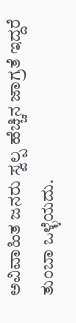ಅವಿವಾಹಿತ ಜನರು ಸ್ವಲ್ಪ ಹೆಚ್ಚಿನ ಜಾಗ್ರತೆ ಇದ್ದರೆ ತುಂಬಾ ಒಳ್ಳೆಯದು.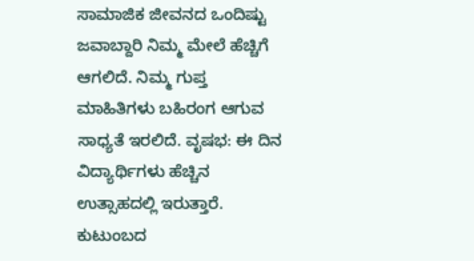ಸಾಮಾಜಿಕ ಜೀವನದ ಒಂದಿಷ್ಟು ಜವಾಬ್ದಾರಿ ನಿಮ್ಮ ಮೇಲೆ ಹೆಚ್ಚಿಗೆ ಆಗಲಿದೆ. ನಿಮ್ಮ ಗುಪ್ತ ಮಾಹಿತಿಗಳು ಬಹಿರಂಗ ಆಗುವ ಸಾಧ್ಯತೆ ಇರಲಿದೆ. ವೃಷಭ: ಈ ದಿನ ವಿದ್ಯಾರ್ಥಿಗಳು ಹೆಚ್ಚಿನ ಉತ್ಸಾಹದಲ್ಲಿ ಇರುತ್ತಾರೆ. ಕುಟುಂಬದ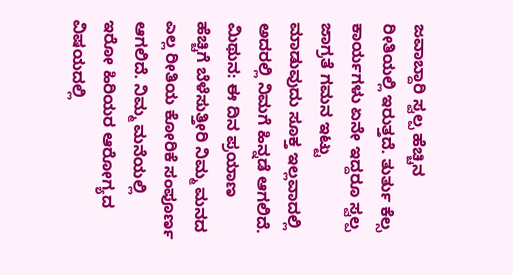ಜವಾಬ್ದಾರಿ ಸ್ವಲ್ಪ ಹೆಚ್ಚಿನ ರೀತಿಯಲ್ಲಿ ಇರುತ್ತದೆ. ತುರ್ತು ಕೆಲ್ಸ ಕಾರ್ಯಗಳು ಏನೇ ಇದ್ದರೂ ಸ್ವಲ್ಪ ಜಾಗ್ರತೆ ಗಮನ ಇಟ್ಟು ಮಾಡುವುದು ಸೂಕ್ತ ಇಲ್ಲವಾದಲ್ಲಿ ಅದರಲ್ಲಿ ನಿಮಗೆ ಹಿನ್ನಡೆ ಆಗಲಿದೆ. ಮಿಥುನ: ಈ ದಿನ ಪ್ರಯಾಣ ಹೆಚ್ಚಿಗೆ ಬೆಳೆಸುತ್ತೀರಿ ನಿಮ್ಮ ಮನದ ಎಲ್ಲ ರೀತಿಯ ಕೋರಿಕೆ ಸಂಪೂರ್ಣ ಆಗಲಿದೆ. ನಿಮ್ಮ ಮನೆಯಲ್ಲಿ ಇರೋ ಹಿರಿಯರ ಆರೋಗ್ಯದ ವಿಷಯದಲ್ಲಿ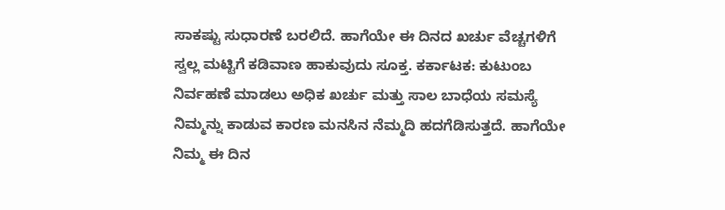ಸಾಕಷ್ಟು ಸುಧಾರಣೆ ಬರಲಿದೆ. ಹಾಗೆಯೇ ಈ ದಿನದ ಖರ್ಚು ವೆಚ್ಚಗಳಿಗೆ ಸ್ವಲ್ಲ ಮಟ್ಟಿಗೆ ಕಡಿವಾಣ ಹಾಕುವುದು ಸೂಕ್ತ. ಕರ್ಕಾಟಕ: ಕುಟುಂಬ ನಿರ್ವಹಣೆ ಮಾಡಲು ಅಧಿಕ ಖರ್ಚು ಮತ್ತು ಸಾಲ ಬಾಧೆಯ ಸಮಸ್ಯೆ ನಿಮ್ಮನ್ನು ಕಾಡುವ ಕಾರಣ ಮನಸಿನ ನೆಮ್ಮದಿ ಹದಗೆಡಿಸುತ್ತದೆ. ಹಾಗೆಯೇ ನಿಮ್ಮ ಈ ದಿನ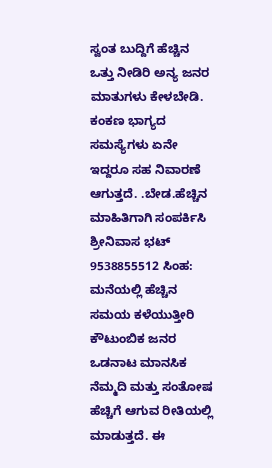ಸ್ವಂತ ಬುದ್ದಿಗೆ ಹೆಚ್ಚಿನ ಒತ್ತು ನೀಡಿರಿ ಅನ್ಯ ಜನರ ಮಾತುಗಳು ಕೇಳಬೇಡಿ. ಕಂಕಣ ಭಾಗ್ಯದ ಸಮಸ್ಯೆಗಳು ಏನೇ ಇದ್ದರೂ ಸಹ ನಿವಾರಣೆ ಆಗುತ್ತದೆ. .ಬೇಡ.ಹೆಚ್ಚಿನ ಮಾಹಿತಿಗಾಗಿ ಸಂಪರ್ಕಿಸಿ ಶ್ರೀನಿವಾಸ ಭಟ್ 9538855512 ಸಿಂಹ: ಮನೆಯಲ್ಲಿ ಹೆಚ್ಚಿನ ಸಮಯ ಕಳೆಯುತ್ತೀರಿ ಕೌಟುಂಬಿಕ ಜನರ ಒಡನಾಟ ಮಾನಸಿಕ ನೆಮ್ಮದಿ ಮತ್ತು ಸಂತೋಷ ಹೆಚ್ಚಿಗೆ ಆಗುವ ರೀತಿಯಲ್ಲಿ ಮಾಡುತ್ತದೆ. ಈ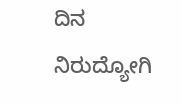ದಿನ ನಿರುದ್ಯೋಗಿ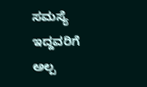ಸಮಸ್ಯೆ ಇದ್ದವರಿಗೆ ಅಲ್ಪ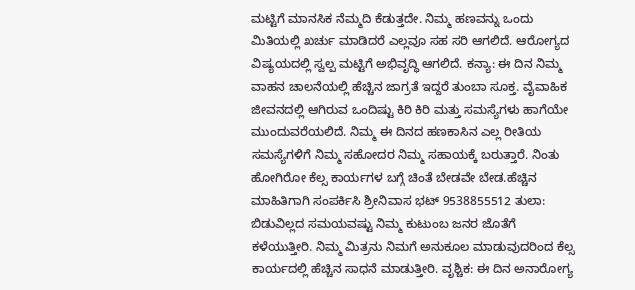ಮಟ್ಟಿಗೆ ಮಾನಸಿಕ ನೆಮ್ಮದಿ ಕೆಡುತ್ತದೇ. ನಿಮ್ಮ ಹಣವನ್ನು ಒಂದು ಮಿತಿಯಲ್ಲಿ ಖರ್ಚು ಮಾಡಿದರೆ ಎಲ್ಲವೂ ಸಹ ಸರಿ ಆಗಲಿದೆ. ಆರೋಗ್ಯದ ವಿಷ್ಯಯದಲ್ಲಿ ಸ್ವಲ್ಪ ಮಟ್ಟಿಗೆ ಅಭಿವೃದ್ಧಿ ಆಗಲಿದೆ. ಕನ್ಯಾ: ಈ ದಿನ ನಿಮ್ಮ ವಾಹನ ಚಾಲನೆಯಲ್ಲಿ ಹೆಚ್ಚಿನ ಜಾಗ್ರತೆ ಇದ್ದರೆ ತುಂಬಾ ಸೂಕ್ತ. ವೈವಾಹಿಕ ಜೀವನದಲ್ಲಿ ಆಗಿರುವ ಒಂದಿಷ್ಟು ಕಿರಿ ಕಿರಿ ಮತ್ತು ಸಮಸ್ಯೆಗಳು ಹಾಗೆಯೇ ಮುಂದುವರೆಯಲಿದೆ. ನಿಮ್ಮ ಈ ದಿನದ ಹಣಕಾಸಿನ ಎಲ್ಲ ರೀತಿಯ ಸಮಸ್ಯೆಗಳಿಗೆ ನಿಮ್ಮ ಸಹೋದರ ನಿಮ್ಮ ಸಹಾಯಕ್ಕೆ ಬರುತ್ತಾರೆ. ನಿಂತು ಹೋಗಿರೋ ಕೆಲ್ಸ ಕಾರ್ಯಗಳ ಬಗ್ಗೆ ಚಿಂತೆ ಬೇಡವೇ ಬೇಡ.ಹೆಚ್ಚಿನ ಮಾಹಿತಿಗಾಗಿ ಸಂಪರ್ಕಿಸಿ ಶ್ರೀನಿವಾಸ ಭಟ್ 9538855512 ತುಲಾ: ಬಿಡುವಿಲ್ಲದ ಸಮಯವಷ್ಟು ನಿಮ್ಮ ಕುಟುಂಬ ಜನರ ಜೊತೆಗೆ ಕಳೆಯುತ್ತೀರಿ. ನಿಮ್ಮ ಮಿತ್ರನು ನಿಮಗೆ ಅನುಕೂಲ ಮಾಡುವುದರಿಂದ ಕೆಲ್ಸ ಕಾರ್ಯದಲ್ಲಿ ಹೆಚ್ಚಿನ ಸಾಧನೆ ಮಾಡುತ್ತೀರಿ. ವೃಶ್ಚಿಕ: ಈ ದಿನ ಅನಾರೋಗ್ಯ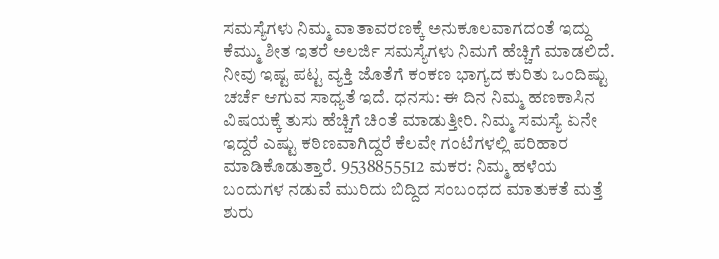ಸಮಸ್ಯೆಗಳು ನಿಮ್ಮ ವಾತಾವರಣಕ್ಕೆ ಅನುಕೂಲವಾಗದಂತೆ ಇದ್ದು ಕೆಮ್ಮು ಶೀತ ಇತರೆ ಅಲರ್ಜಿ ಸಮಸ್ಯೆಗಳು ನಿಮಗೆ ಹೆಚ್ಚಿಗೆ ಮಾಡಲಿದೆ. ನೀವು ಇಷ್ಟ ಪಟ್ಟ ವ್ಯಕ್ತಿ ಜೊತೆಗೆ ಕಂಕಣ ಭಾಗ್ಯದ ಕುರಿತು ಒಂದಿಷ್ಟು ಚರ್ಚೆ ಆಗುವ ಸಾಧ್ಯತೆ ಇದೆ. ಧನಸು: ಈ ದಿನ ನಿಮ್ಮ ಹಣಕಾಸಿನ ವಿಷಯಕ್ಕೆ ತುಸು ಹೆಚ್ಚಿಗೆ ಚಿಂತೆ ಮಾಡುತ್ತೀರಿ. ನಿಮ್ಮ ಸಮಸ್ಯೆ ಏನೇ ಇದ್ದರೆ ಎಷ್ಟು ಕಠಿಣವಾಗಿದ್ದರೆ ಕೆಲವೇ ಗಂಟೆಗಳಲ್ಲಿ ಪರಿಹಾರ ಮಾಡಿಕೊಡುತ್ತಾರೆ. 9538855512 ಮಕರ: ನಿಮ್ಮ ಹಳೆಯ ಬಂದುಗಳ ನಡುವೆ ಮುರಿದು ಬಿದ್ದಿದ ಸಂಬಂಧದ ಮಾತುಕತೆ ಮತ್ತೆ ಶುರು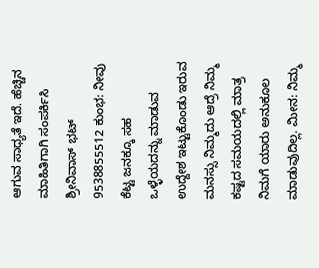ಆಗುವ ಸಾಧ್ಯತೆ ಇದೆ. ಹೆಚ್ಚಿನ ಮಾಹಿತಿಗಾಗಿ ಸಂಪರ್ಕಿಸಿ ಶ್ರೀನಿವಾಸ್ ಭಟ್ 9538855512 ಕುಂಭ: ನೀವು ಕೆಟ್ಟ ಜನಕ್ಕೂ ಸಹ ಒಳ್ಳೆಯದನ್ನು ಮಾಡುವ ಉದ್ದೇಶ ಇಟ್ಟುಕೊಂಡು ಇರುವ ಮನಸ್ಸು ನಿಮ್ಮದು ಆದ್ರೆ ನಿಮ್ಮ ಕಷ್ಟದ ಸಮಯದಲ್ಲಿ ಮಾತ್ರ ನಿಮಗೆ ಯಾರು ಅನುಕೂಲ ಮಾಡುವುದಿಲ್ಲ. ಮೀನ: ನಿಮ್ಮ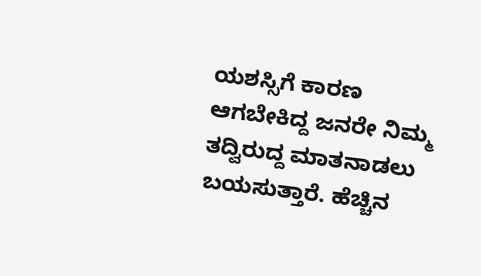ಯಶಸ್ಸಿಗೆ ಕಾರಣ ಆಗಬೇಕಿದ್ದ ಜನರೇ ನಿಮ್ಮ ತದ್ವಿರುದ್ದ ಮಾತನಾಡಲು ಬಯಸುತ್ತಾರೆ. ಹೆಚ್ಚಿನ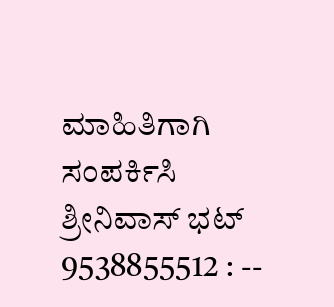ಮಾಹಿತಿಗಾಗಿ ಸಂಪರ್ಕಿಸಿ ಶ್ರೀನಿವಾಸ್ ಭಟ್ 9538855512 : --